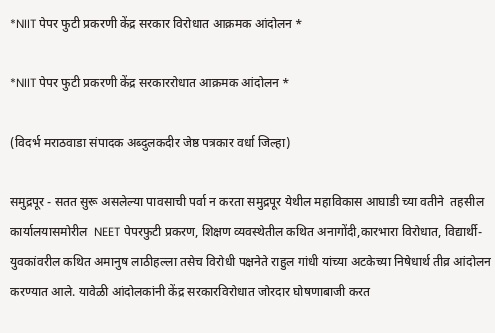*NIIT पेपर फुटी प्रकरणी केंद्र सरकार विरोधात आक्रमक आंदोलन *

*NIIT पेपर फुटी प्रकरणी केंद्र सरकाररोधात आक्रमक आंदोलन *

(विदर्भ मराठवाडा संपादक अब्दुलकदीर जेष्ठ पत्रकार वर्धा जिल्हा)

समुद्रपूर - सतत सुरू असलेल्या पावसाची पर्वा न करता समुद्रपूर येथील महाविकास आघाडी च्या वतीने  तहसील कार्यालयासमोरील  NEET पेपरफुटी प्रकरण, शिक्षण व्यवस्थेतील कथित अनागोंदी,कारभारा विरोधात, विद्यार्थी-युवकांवरील कथित अमानुष लाठीहल्ला तसेच विरोधी पक्षनेते राहुल गांधी यांच्या अटकेच्या निषेधार्थ तीव्र आंदोलन करण्यात आले. यावेळी आंदोलकांनी केंद्र सरकारविरोधात जोरदार घोषणाबाजी करत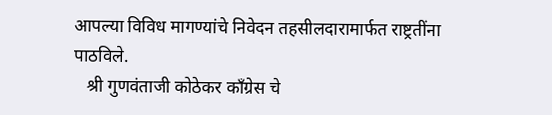आपल्या विविध मागण्यांचे निवेदन तहसीलदारामार्फत राष्ट्रतींना पाठविले.
   श्री गुणवंताजी कोठेकर काँग्रेस चे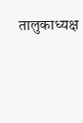तालुकाध्यक्ष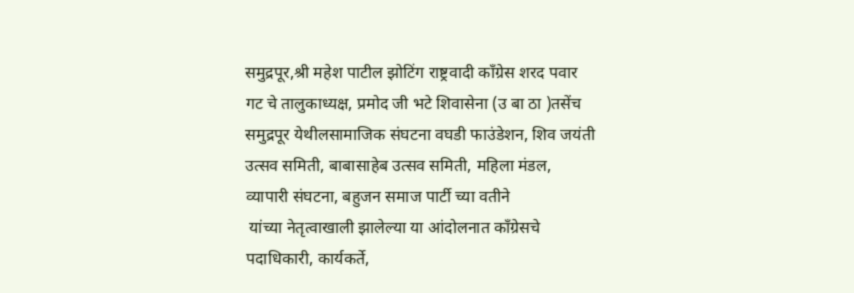समुद्रपूर,श्री महेश पाटील झोटिंग राष्ट्रवादी काँग्रेस शरद पवार गट चे तालुकाध्यक्ष, प्रमोद जी भटे शिवासेना (उ बा ठा )तसेंच समुद्रपूर येथीलसामाजिक संघटना वघडी फाउंडेशन, शिव जयंती उत्सव समिती, बाबासाहेब उत्सव समिती, महिला मंडल, व्यापारी संघटना, बहुजन समाज पार्टी च्या वतीने
 यांच्या नेतृत्वाखाली झालेल्या या आंदोलनात काँग्रेसचे पदाधिकारी, कार्यकर्ते,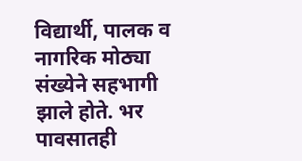विद्यार्थी, पालक व नागरिक मोठ्या संख्येने सहभागी झाले होते. भर पावसातही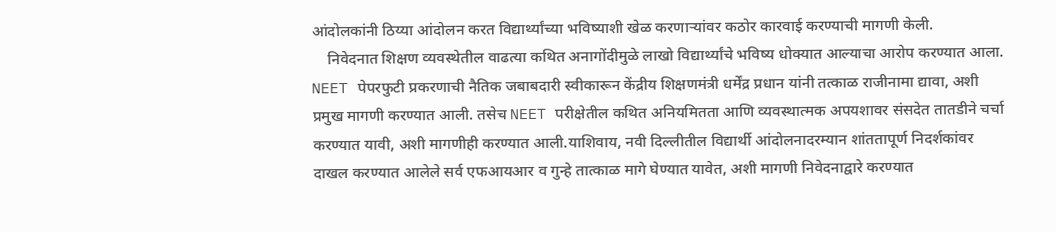आंदोलकांनी ठिय्या आंदोलन करत विद्यार्थ्यांच्या भविष्याशी खेळ करणाऱ्यांवर कठोर कारवाई करण्याची मागणी केली.
    निवेदनात शिक्षण व्यवस्थेतील वाढत्या कथित अनागोंदीमुळे लाखो विद्यार्थ्यांचे भविष्य धोक्यात आल्याचा आरोप करण्यात आला. NEET पेपरफुटी प्रकरणाची नैतिक जबाबदारी स्वीकारून केंद्रीय शिक्षणमंत्री धर्मेंद्र प्रधान यांनी तत्काळ राजीनामा द्यावा, अशी प्रमुख मागणी करण्यात आली. तसेच NEET परीक्षेतील कथित अनियमितता आणि व्यवस्थात्मक अपयशावर संसदेत तातडीने चर्चा करण्यात यावी, अशी मागणीही करण्यात आली.याशिवाय, नवी दिल्लीतील विद्यार्थी आंदोलनादरम्यान शांततापूर्ण निदर्शकांवर दाखल करण्यात आलेले सर्व एफआयआर व गुन्हे तात्काळ मागे घेण्यात यावेत, अशी मागणी निवेदनाद्वारे करण्यात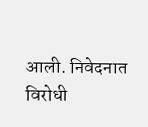आली. निवेदनात विरोधी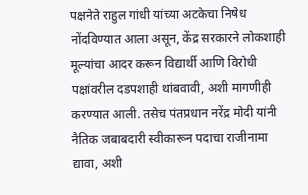पक्षनेते राहुल गांधी यांच्या अटकेचा निषेध नोंदविण्यात आला असून, केंद्र सरकारने लोकशाही मूल्यांचा आदर करून विद्यार्थी आणि विरोधी पक्षांवरील दडपशाही थांबवावी, अशी मागणीही करण्यात आली. तसेच पंतप्रधान नरेंद्र मोदी यांनी नैतिक जबाबदारी स्वीकारून पदाचा राजीनामा द्यावा, अशी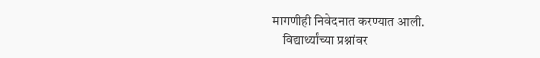मागणीही निवेदनात करण्यात आली.
    विद्यार्थ्यांच्या प्रश्नांवर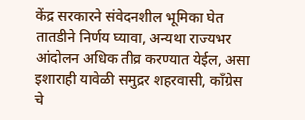केंद्र सरकारने संवेदनशील भूमिका घेत तातडीने निर्णय घ्यावा, अन्यथा राज्यभर आंदोलन अधिक तीव्र करण्यात येईल, असा इशाराही यावेळी समुद्रर शहरवासी, काँग्रेस चे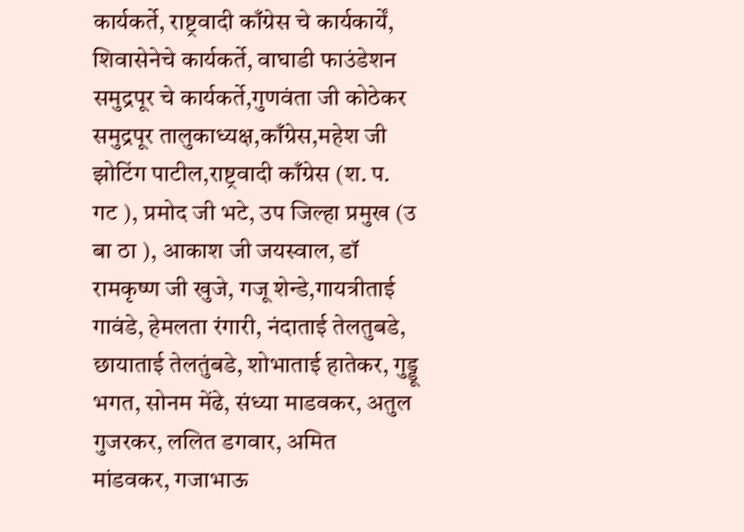कार्यकर्ते, राष्ट्रवादी काँग्रेस चे कार्यकार्यें, शिवासेनेचे कार्यकर्ते, वाघाडी फाउंडेशन समुद्रपूर चे कार्यकर्ते,गुणवंता जी कोठेकर समुद्रपूर तालुकाध्यक्ष,काँग्रेस,महेश जी झोटिंग पाटील,राष्ट्रवादी काँग्रेस (श. प. गट ), प्रमोद जी भटे, उप जिल्हा प्रमुख (उ बा ठा ), आकाश जी जयस्वाल, डॉ रामकृष्ण जी खुजे, गजू शेन्डे,गायत्रीताई गावंडे, हेमलता रंगारी, नंदाताई तेलतुबडे, छायाताई तेलतुंबडे, शोभाताई हातेकर, गुड्डू भगत, सोनम मेंढे, संध्या माडवकर, अतुल गुजरकर, ललित डगवार, अमित मांडवकर, गजाभाऊ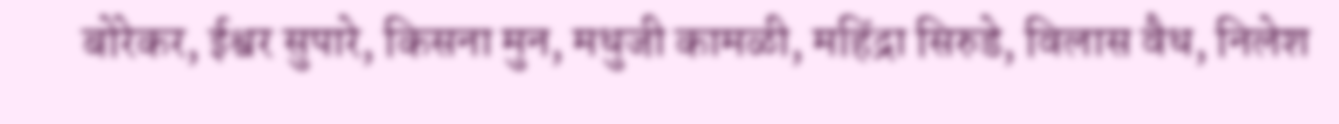बोरेकर, ईश्वर सुपारे, किसना मुन, मधुजी कामळी, महिंद्रा सिरुडे, विलास वैध, निलेश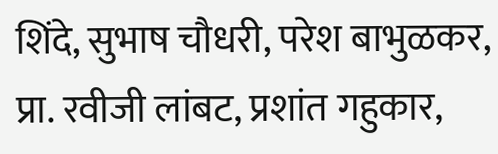शिंदे, सुभाष चौधरी, परेश बाभुळकर, प्रा. रवीजी लांबट, प्रशांत गहुकार,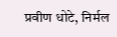प्रवीण धोटे, निर्मल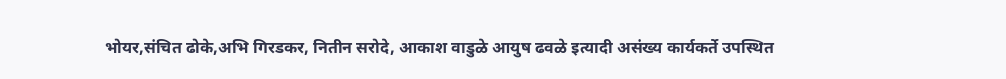भोयर,संचित ढोके,अभि गिरडकर, नितीन सरोदे, आकाश वाडुळे आयुष ढवळे इत्यादी असंख्य कार्यकर्ते उपस्थित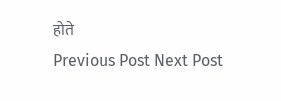होते
Previous Post Next Post